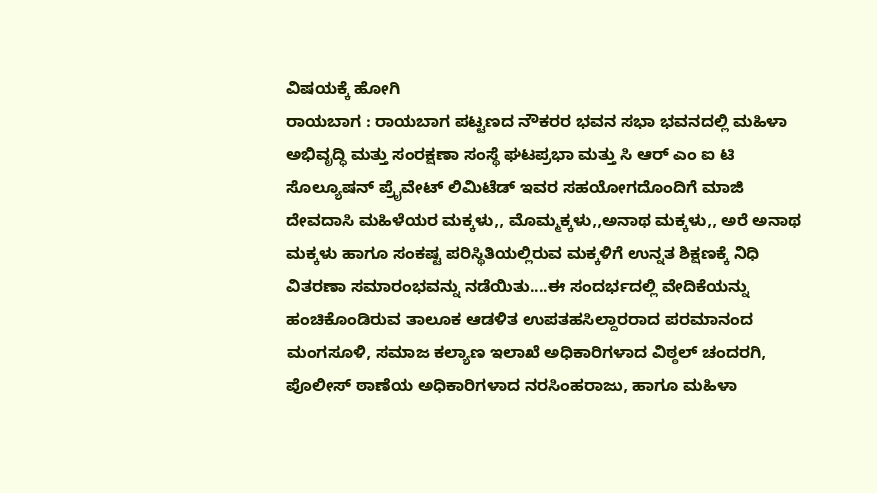ವಿಷಯಕ್ಕೆ ಹೋಗಿ
ರಾಯಬಾಗ : ರಾಯಬಾಗ ಪಟ್ಟಣದ ನೌಕರರ ಭವನ ಸಭಾ ಭವನದಲ್ಲಿ ಮಹಿಳಾ ಅಭಿವೃದ್ಧಿ ಮತ್ತು ಸಂರಕ್ಷಣಾ ಸಂಸ್ಥೆ ಘಟಪ್ರಭಾ ಮತ್ತು ಸಿ ಆರ್ ಎಂ ಐ ಟಿ ಸೊಲ್ಯೂಷನ್ ಪ್ರೈವೇಟ್ ಲಿಮಿಟೆಡ್ ಇವರ ಸಹಯೋಗದೊಂದಿಗೆ ಮಾಜಿ ದೇವದಾಸಿ ಮಹಿಳೆಯರ ಮಕ್ಕಳು,, ಮೊಮ್ಮಕ್ಕಳು,,ಅನಾಥ ಮಕ್ಕಳು,, ಅರೆ ಅನಾಥ ಮಕ್ಕಳು ಹಾಗೂ ಸಂಕಷ್ಟ ಪರಿಸ್ಥಿತಿಯಲ್ಲಿರುವ ಮಕ್ಕಳಿಗೆ ಉನ್ನತ ಶಿಕ್ಷಣಕ್ಕೆ ನಿಧಿ ವಿತರಣಾ ಸಮಾರಂಭವನ್ನು ನಡೆಯಿತು....ಈ ಸಂದರ್ಭದಲ್ಲಿ ವೇದಿಕೆಯನ್ನು ಹಂಚಿಕೊಂಡಿರುವ ತಾಲೂಕ ಆಡಳಿತ ಉಪತಹಸಿಲ್ದಾರರಾದ ಪರಮಾನಂದ ಮಂಗಸೂಳಿ, ಸಮಾಜ ಕಲ್ಯಾಣ ಇಲಾಖೆ ಅಧಿಕಾರಿಗಳಾದ ವಿಠ್ಠಲ್ ಚಂದರಗಿ, ಪೊಲೀಸ್ ಠಾಣೆಯ ಅಧಿಕಾರಿಗಳಾದ ನರಸಿಂಹರಾಜು, ಹಾಗೂ ಮಹಿಳಾ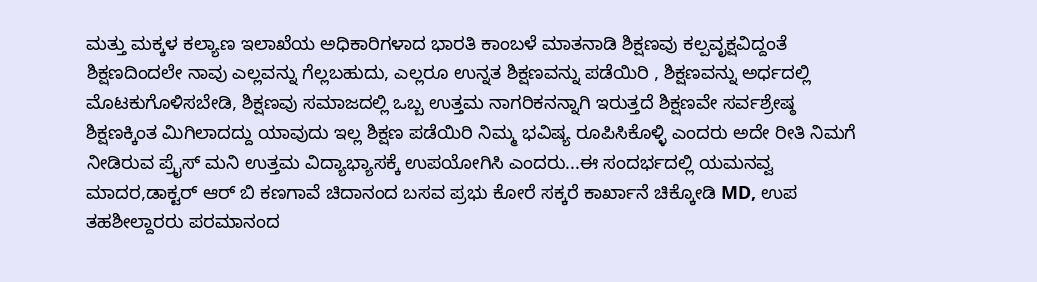ಮತ್ತು ಮಕ್ಕಳ ಕಲ್ಯಾಣ ಇಲಾಖೆಯ ಅಧಿಕಾರಿಗಳಾದ ಭಾರತಿ ಕಾಂಬಳೆ ಮಾತನಾಡಿ ಶಿಕ್ಷಣವು ಕಲ್ಪವೃಕ್ಷವಿದ್ದಂತೆ ಶಿಕ್ಷಣದಿಂದಲೇ ನಾವು ಎಲ್ಲವನ್ನು ಗೆಲ್ಲಬಹುದು, ಎಲ್ಲರೂ ಉನ್ನತ ಶಿಕ್ಷಣವನ್ನು ಪಡೆಯಿರಿ , ಶಿಕ್ಷಣವನ್ನು ಅರ್ಧದಲ್ಲಿ ಮೊಟಕುಗೊಳಿಸಬೇಡಿ, ಶಿಕ್ಷಣವು ಸಮಾಜದಲ್ಲಿ ಒಬ್ಬ ಉತ್ತಮ ನಾಗರಿಕನನ್ನಾಗಿ ಇರುತ್ತದೆ ಶಿಕ್ಷಣವೇ ಸರ್ವಶ್ರೇಷ್ಠ ಶಿಕ್ಷಣಕ್ಕಿಂತ ಮಿಗಿಲಾದದ್ದು ಯಾವುದು ಇಲ್ಲ ಶಿಕ್ಷಣ ಪಡೆಯಿರಿ ನಿಮ್ಮ ಭವಿಷ್ಯ ರೂಪಿಸಿಕೊಳ್ಳಿ ಎಂದರು ಅದೇ ರೀತಿ ನಿಮಗೆ ನೀಡಿರುವ ಪ್ರೈಸ್ ಮನಿ ಉತ್ತಮ ವಿದ್ಯಾಭ್ಯಾಸಕ್ಕೆ ಉಪಯೋಗಿಸಿ ಎಂದರು...ಈ ಸಂದರ್ಭದಲ್ಲಿ ಯಮನವ್ವ ಮಾದರ,ಡಾಕ್ಟರ್ ಆರ್ ಬಿ ಕಣಗಾವೆ ಚಿದಾನಂದ ಬಸವ ಪ್ರಭು ಕೋರೆ ಸಕ್ಕರೆ ಕಾರ್ಖಾನೆ ಚಿಕ್ಕೋಡಿ MD, ಉಪ ತಹಶೀಲ್ದಾರರು ಪರಮಾನಂದ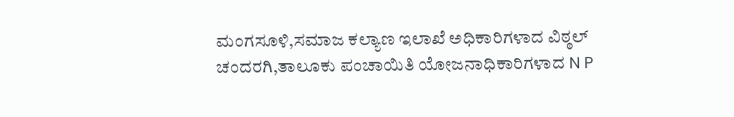ಮಂಗಸೂಳಿ,ಸಮಾಜ ಕಲ್ಯಾಣ ಇಲಾಖೆ ಅಧಿಕಾರಿಗಳಾದ ವಿಠ್ಠಲ್ ಚಂದರಗಿ,ತಾಲೂಕು ಪಂಚಾಯಿತಿ ಯೋಜನಾಧಿಕಾರಿಗಳಾದ N P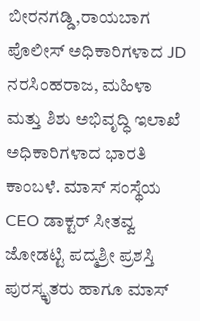ಬೀರನಗಡ್ಡಿ,ರಾಯಬಾಗ ಪೊಲೀಸ್ ಅಧಿಕಾರಿಗಳಾದ JD ನರಸಿಂಹರಾಜ, ಮಹಿಳಾ ಮತ್ತು ಶಿಶು ಅಭಿವೃದ್ಧಿ ಇಲಾಖೆ ಅಧಿಕಾರಿಗಳಾದ ಭಾರತಿ ಕಾಂಬಳೆ. ಮಾಸ್ ಸಂಸ್ಥೆಯ CEO ಡಾಕ್ಟರ್ ಸೀತವ್ವ ಜೋಡಟ್ಟಿ ಪದ್ಮಶ್ರೀ ಪ್ರಶಸ್ತಿ ಪುರಸ್ಕೃತರು ಹಾಗೂ ಮಾಸ್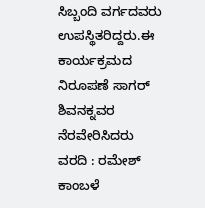ಸಿಬ್ಬಂದಿ ವರ್ಗದವರು ಉಪಸ್ಥಿತರಿದ್ದರು.ಈ ಕಾರ್ಯಕ್ರಮದ ನಿರೂಪಣೆ ಸಾಗರ್ ಶಿವನಕ್ನವರ ನೆರವೇರಿಸಿದರು ವರದಿ : ರಮೇಶ್ ಕಾಂಬಳೆ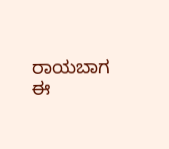ರಾಯಬಾಗ
ಈ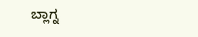ಬ್ಲಾಗ್ನ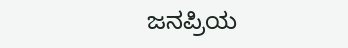ಜನಪ್ರಿಯ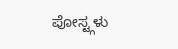ಪೋಸ್ಟ್ಗಳು